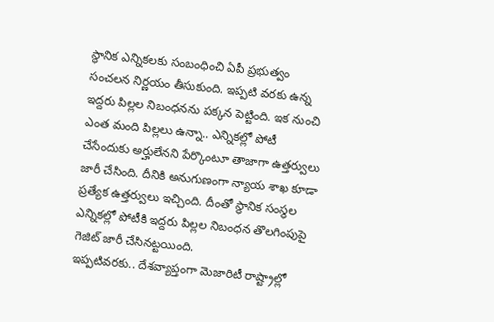స్థానిక ఎన్నికలకు సంబంధించి ఏపీ ప్రభుత్వం సంచలన నిర్ణయం తీసుకుంది. ఇప్పటి వరకు ఉన్న ఇద్దరు పిల్లల నిబంధనను పక్కన పెట్టింది. ఇక నుంచి ఎంత మంది పిల్లలు ఉన్నా.. ఎన్నికల్లో పోటీ చేసేందుకు అర్హులేనని పేర్కొంటూ తాజాగా ఉత్తర్వులు జారీ చేసింది. దీనికి అనుగుణంగా న్యాయ శాఖ కూడా ప్రత్యేక ఉత్తర్వులు ఇచ్చింది. దీంతో స్థానిక సంస్థల ఎన్నికల్లో పోటీకి ఇద్దరు పిల్లల నిబంధన తొలగింపుపై గెజిట్ జారీ చేసినట్టయింది.
ఇప్పటివరకు.. దేశవ్యాప్తంగా మెజారిటీ రాష్ట్రాల్లో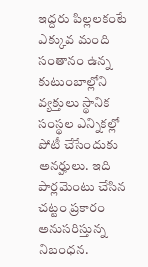ఇద్దరు పిల్లలకంటే ఎక్కువ మంది సంతానం ఉన్న కుటుంబాల్లోని వ్యక్తులు స్థానిక సంస్థల ఎన్నికల్లో పోటీ చేసేందుకు అనర్హులు. ఇది పార్లమెంటు చేసిన చట్టం ప్రకారం అనుసరిస్తున్న నిబంధన.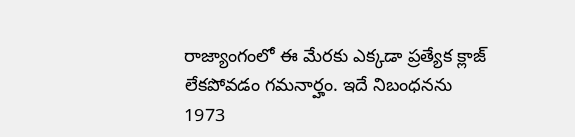రాజ్యాంగంలో ఈ మేరకు ఎక్కడా ప్రత్యేక క్లాజ్ లేకపోవడం గమనార్హం. ఇదే నిబంధనను 1973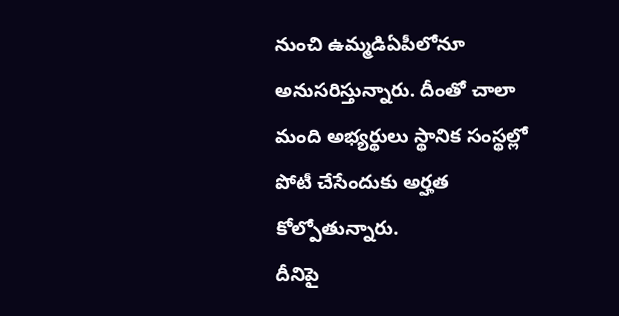నుంచి ఉమ్మడిఏపీలోనూ అనుసరిస్తున్నారు. దీంతో చాలా మంది అభ్యర్థులు స్థానిక సంస్థల్లో పోటీ చేసేందుకు అర్హత కోల్పోతున్నారు.
దీనిపై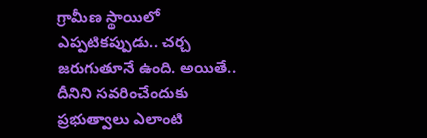గ్రామీణ స్థాయిలో ఎప్పటికప్పుడు.. చర్చ జరుగుతూనే ఉంది. అయితే.. దీనిని సవరించేందుకు ప్రభుత్వాలు ఎలాంటి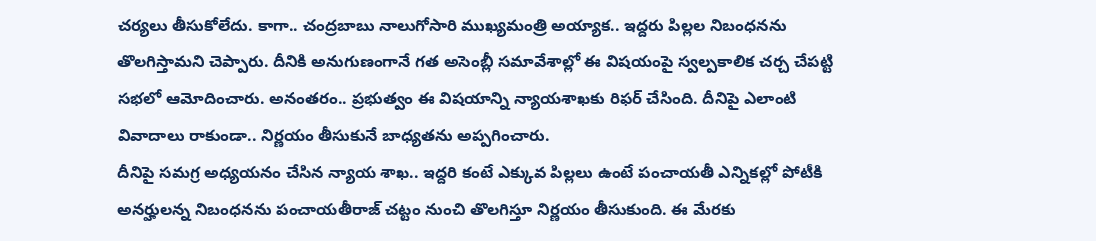చర్యలు తీసుకోలేదు. కాగా.. చంద్రబాబు నాలుగోసారి ముఖ్యమంత్రి అయ్యాక.. ఇద్దరు పిల్లల నిబంధనను తొలగిస్తామని చెప్పారు. దీనికి అనుగుణంగానే గత అసెంబ్లీ సమావేశాల్లో ఈ విషయంపై స్వల్పకాలిక చర్చ చేపట్టి సభలో ఆమోదించారు. అనంతరం.. ప్రభుత్వం ఈ విషయాన్ని న్యాయశాఖకు రిఫర్ చేసింది. దీనిపై ఎలాంటి వివాదాలు రాకుండా.. నిర్ణయం తీసుకునే బాధ్యతను అప్పగించారు.
దీనిపై సమగ్ర అధ్యయనం చేసిన న్యాయ శాఖ.. ఇద్దరి కంటే ఎక్కువ పిల్లలు ఉంటే పంచాయతీ ఎన్నికల్లో పోటీకి అనర్హులన్న నిబంధనను పంచాయతీరాజ్ చట్టం నుంచి తొలగిస్తూ నిర్ణయం తీసుకుంది. ఈ మేరకు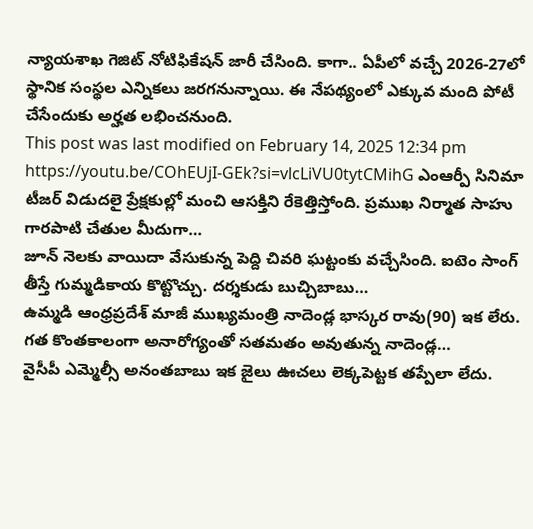న్యాయశాఖ గెజిట్ నోటిఫికేషన్ జారీ చేసింది. కాగా.. ఏపీలో వచ్చే 2026-27లో స్థానిక సంస్థల ఎన్నికలు జరగనున్నాయి. ఈ నేపథ్యంలో ఎక్కువ మంది పోటీ చేసేందుకు అర్హత లభించనుంది.
This post was last modified on February 14, 2025 12:34 pm
https://youtu.be/COhEUjI-GEk?si=vlcLiVU0tytCMihG ఎంఆర్పీ సినిమా టీజర్ విడుదలై ప్రేక్షకుల్లో మంచి ఆసక్తిని రేకెత్తిస్తోంది. ప్రముఖ నిర్మాత సాహు గారపాటి చేతుల మీదుగా…
జూన్ నెలకు వాయిదా వేసుకున్న పెద్ది చివరి ఘట్టంకు వచ్చేసింది. ఐటెం సాంగ్ తీస్తే గుమ్మడికాయ కొట్టొచ్చు. దర్శకుడు బుచ్చిబాబు…
ఉమ్మడి ఆంధ్రప్రదేశ్ మాజీ ముఖ్యమంత్రి నాదెండ్ల భాస్కర రావు(90) ఇక లేరు. గత కొంతకాలంగా అనారోగ్యంతో సతమతం అవుతున్న నాదెండ్ల…
వైసీపీ ఎమ్మెల్సీ అనంతబాబు ఇక జైలు ఊచలు లెక్కపెట్టక తప్పేలా లేదు.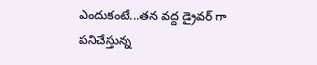ఎందుకంటే...తన వద్ద డ్రైవర్ గా పనిచేస్తున్న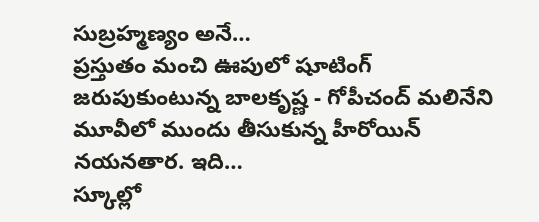సుబ్రహ్మణ్యం అనే…
ప్రస్తుతం మంచి ఊపులో షూటింగ్ జరుపుకుంటున్న బాలకృష్ణ - గోపీచంద్ మలినేని మూవీలో ముందు తీసుకున్న హీరోయిన్ నయనతార. ఇది…
స్కూల్లో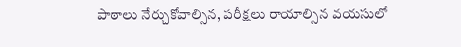పాఠాలు నేర్చుకోవాల్సిన, పరీక్షలు రాయాల్సిన వయసులో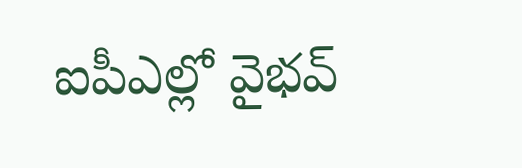ఐపీఎల్లో వైభవ్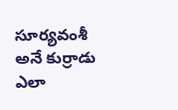సూర్యవంశీ అనే కుర్రాడు ఎలా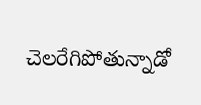చెలరేగిపోతున్నాడో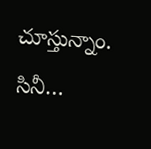చూస్తున్నాం. సినీ…